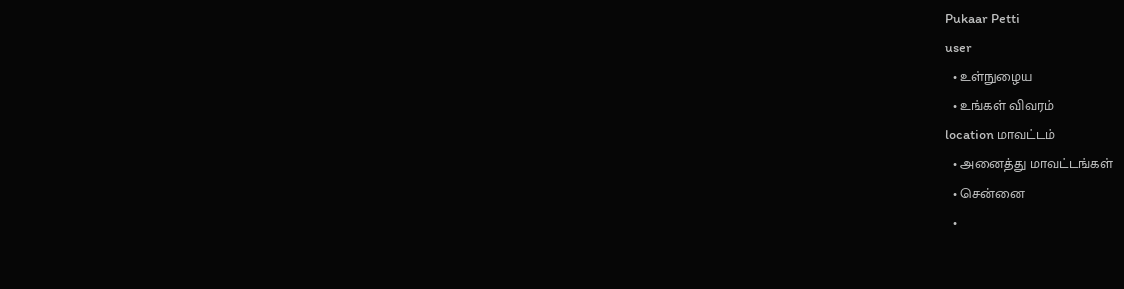Pukaar Petti
user
  • உள்நுழைய
  • உங்கள் விவரம்
location மாவட்டம்
  • அனைத்து மாவட்டங்கள்
  • சென்னை
  •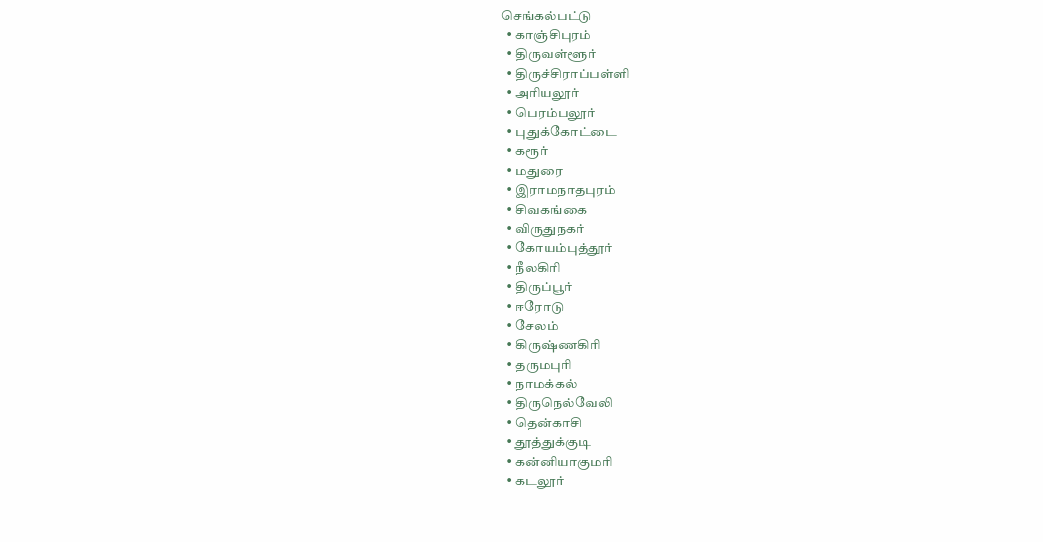செங்கல்பட்டு
  • காஞ்சிபுரம்
  • திருவள்ளூர்
  • திருச்சிராப்பள்ளி
  • அரியலூர்
  • பெரம்பலூர்
  • புதுக்கோட்டை
  • கரூர்
  • மதுரை
  • இராமநாதபுரம்
  • சிவகங்கை
  • விருதுநகர்
  • கோயம்புத்தூர்
  • நீலகிரி
  • திருப்பூர்
  • ஈரோடு
  • சேலம்
  • கிருஷ்ணகிரி
  • தருமபுரி
  • நாமக்கல்
  • திருநெல்வேலி
  • தென்காசி
  • தூத்துக்குடி
  • கன்னியாகுமரி
  • கடலூர்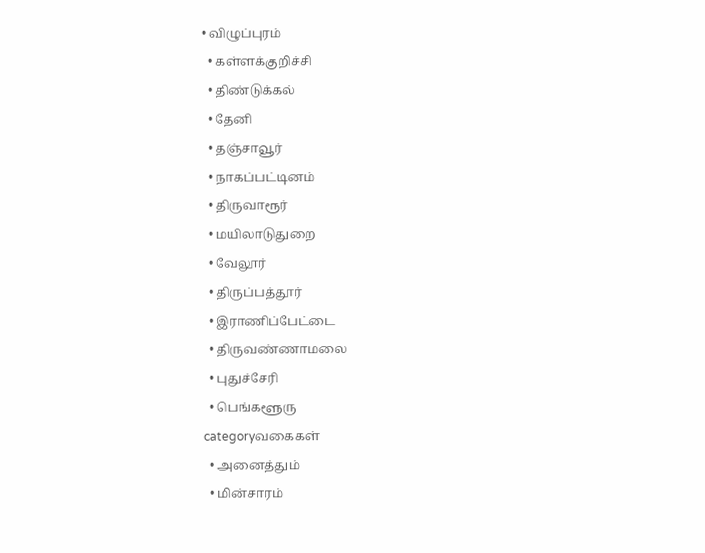• விழுப்புரம்
  • கள்ளக்குறிச்சி
  • திண்டுக்கல்
  • தேனி
  • தஞ்சாவூர்
  • நாகப்பட்டினம்
  • திருவாரூர்
  • மயிலாடுதுறை
  • வேலூர்
  • திருப்பத்தூர்
  • இராணிப்பேட்டை
  • திருவண்ணாமலை
  • புதுச்சேரி
  • பெங்களூரு
categoryவகைகள்
  • அனைத்தும்
  • மின்சாரம்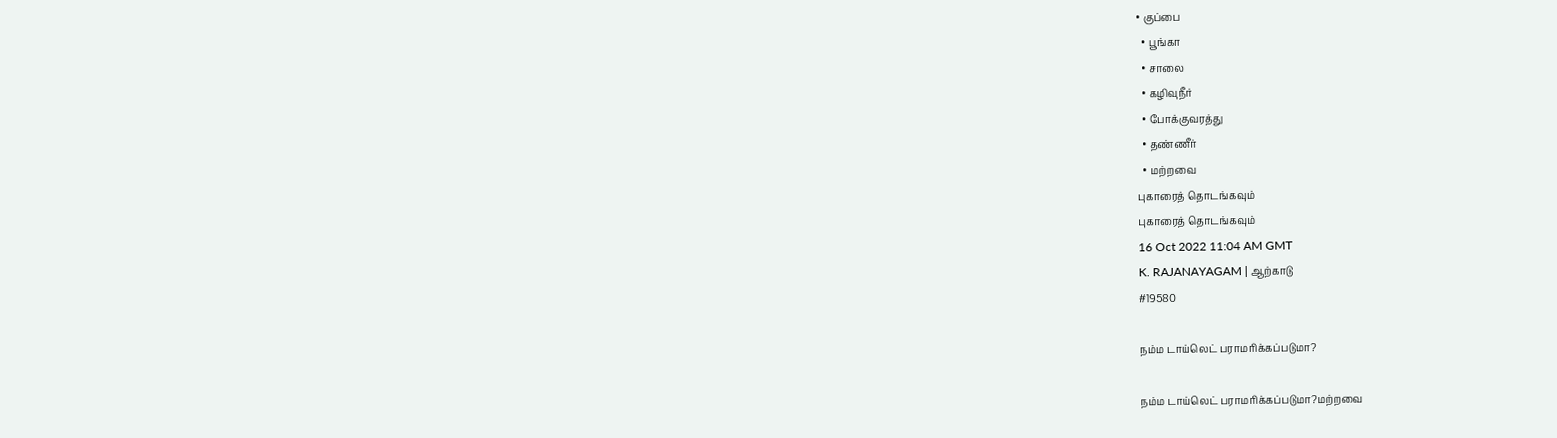• குப்பை
  • பூங்கா
  • சாலை
  • கழிவுநீர்
  • போக்குவரத்து
  • தண்ணீர்
  • மற்றவை
புகாரைத் தொடங்கவும்
புகாரைத் தொடங்கவும்
16 Oct 2022 11:04 AM GMT
K. RAJANAYAGAM | ஆற்காடு
#19580

நம்ம டாய்லெட் பராமரிக்கப்படுமா?

நம்ம டாய்லெட் பராமரிக்கப்படுமா?மற்றவை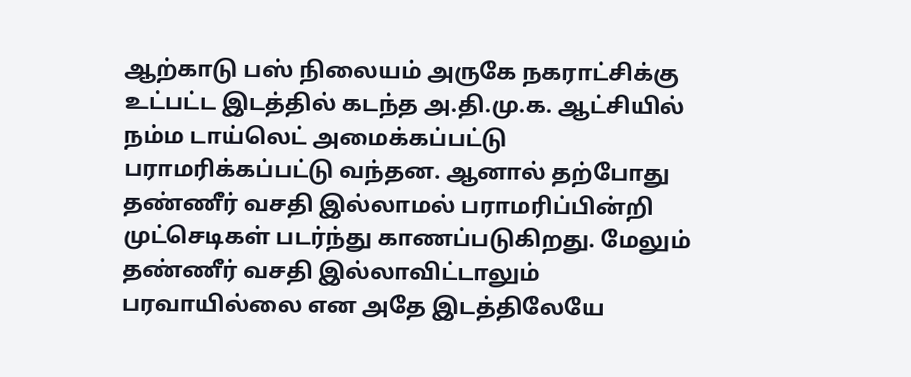ஆற்காடு பஸ் நிலையம் அருகே நகராட்சிக்கு உட்பட்ட இடத்தில் கடந்த அ.தி.மு.க. ஆட்சியில் நம்ம டாய்லெட் அமைக்கப்பட்டு பராமரிக்கப்பட்டு வந்தன. ஆனால் தற்போது தண்ணீர் வசதி இல்லாமல் பராமரிப்பின்றி முட்செடிகள் படர்ந்து காணப்படுகிறது. மேலும் தண்ணீர் வசதி இல்லாவிட்டாலும் பரவாயில்லை என அதே இடத்திலேயே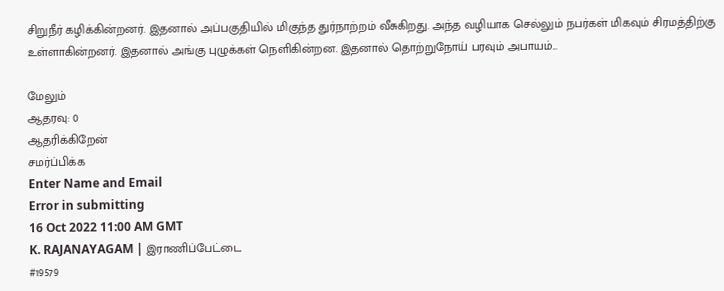சிறுநீர் கழிக்கின்றனர். இதனால் அப்பகுதியில் மிகுந்த துர்நாற்றம் வீசுகிறது. அந்த வழியாக செல்லும் நபர்கள் மிகவும் சிரமத்திற்கு உள்ளாகின்றனர். இதனால் அங்கு புழுக்கள் நெளிகின்றன. இதனால் தொற்றுநோய் பரவும் அபாயம்...

மேலும்
ஆதரவு: 0
ஆதரிக்கிறேன்
சமர்ப்பிக்க
Enter Name and Email
Error in submitting
16 Oct 2022 11:00 AM GMT
K. RAJANAYAGAM | இராணிப்பேட்டை
#19579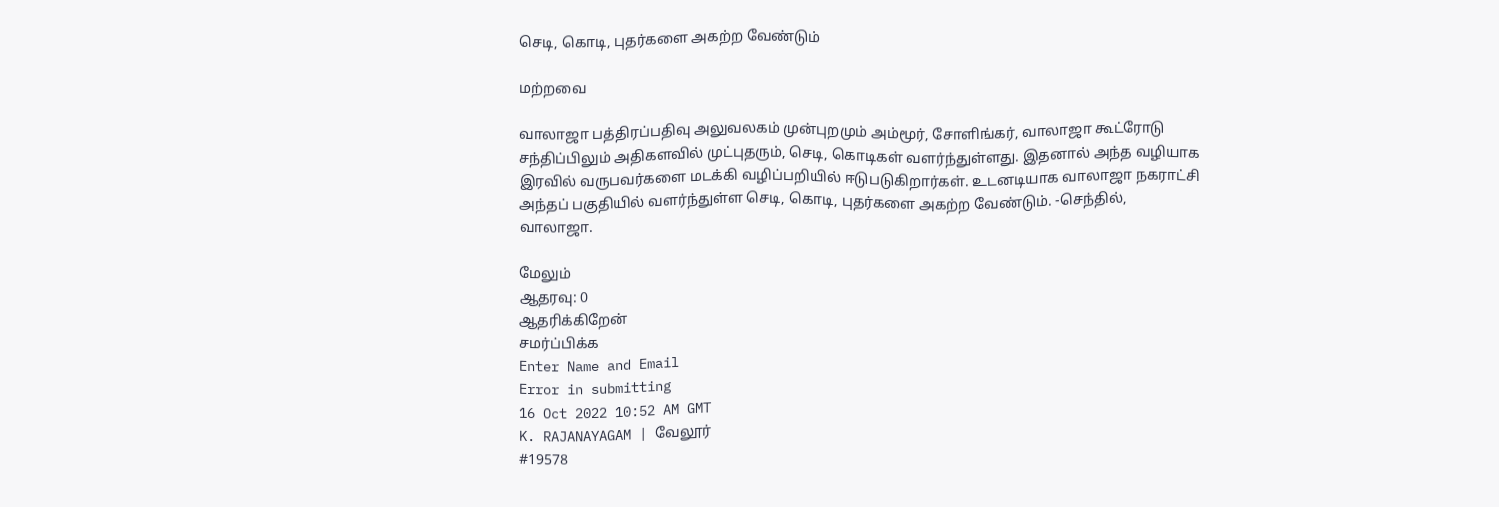செடி, கொடி, புதர்களை அகற்ற வேண்டும்

மற்றவை

வாலாஜா பத்திரப்பதிவு அலுவலகம் முன்புறமும் அம்மூர், சோளிங்கர், வாலாஜா கூட்ரோடு சந்திப்பிலும் அதிகளவில் முட்புதரும், செடி, கொடிகள் வளர்ந்துள்ளது. இதனால் அந்த வழியாக இரவில் வருபவர்களை மடக்கி வழிப்பறியில் ஈடுபடுகிறார்கள். உடனடியாக வாலாஜா நகராட்சி அந்தப் பகுதியில் வளர்ந்துள்ள செடி, கொடி, புதர்களை அகற்ற வேண்டும். -செந்தில், வாலாஜா.

மேலும்
ஆதரவு: 0
ஆதரிக்கிறேன்
சமர்ப்பிக்க
Enter Name and Email
Error in submitting
16 Oct 2022 10:52 AM GMT
K. RAJANAYAGAM | வேலூர்
#19578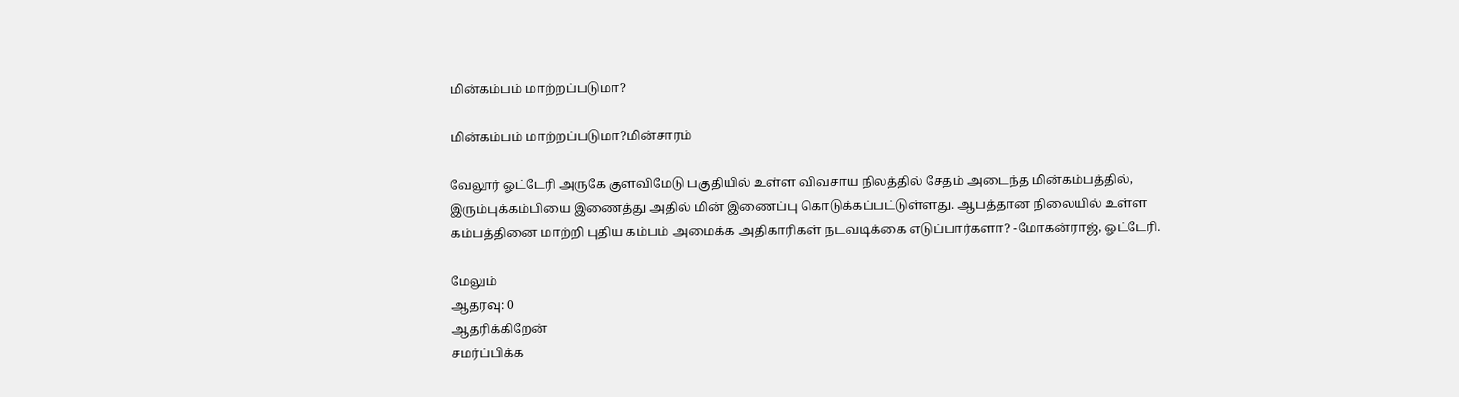மின்கம்பம் மாற்றப்படுமா?

மின்கம்பம் மாற்றப்படுமா?மின்சாரம்

வேலூர் ஓட்டேரி அருகே குளவிமேடு பகுதியில் உள்ள விவசாய நிலத்தில் சேதம் அடைந்த மின்கம்பத்தில், இரும்புக்கம்பியை இணைத்து அதில் மின் இணைப்பு கொடுக்கப்பட்டுள்ளது. ஆபத்தான நிலையில் உள்ள கம்பத்தினை மாற்றி புதிய கம்பம் அமைக்க அதிகாரிகள் நடவடிக்கை எடுப்பார்களா? -மோகன்ராஜ், ஓட்டேரி.

மேலும்
ஆதரவு: 0
ஆதரிக்கிறேன்
சமர்ப்பிக்க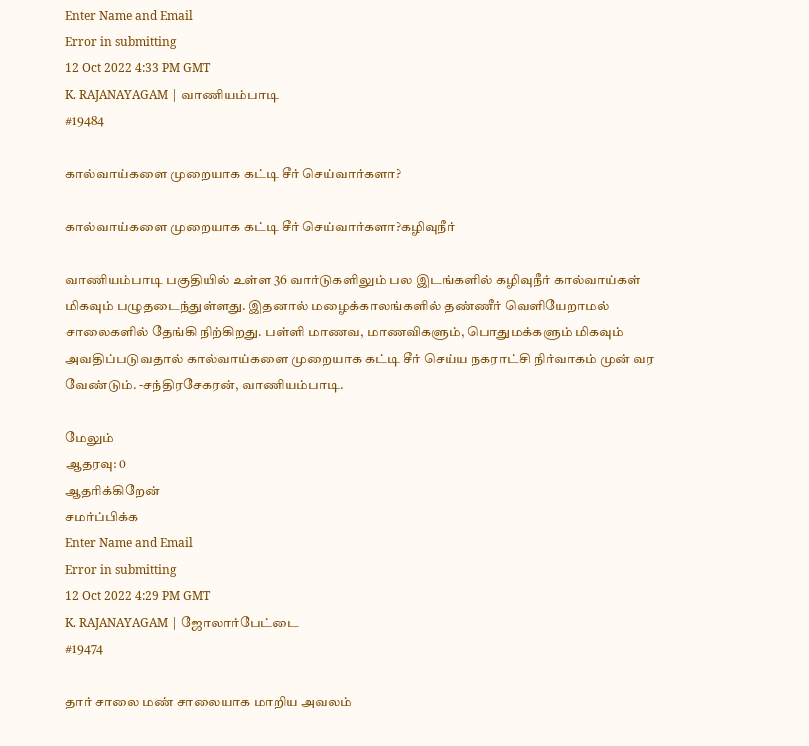Enter Name and Email
Error in submitting
12 Oct 2022 4:33 PM GMT
K. RAJANAYAGAM | வாணியம்பாடி
#19484

கால்வாய்களை முறையாக கட்டி சீர் செய்வார்களா?

கால்வாய்களை முறையாக கட்டி சீர் செய்வார்களா?கழிவுநீர்

வாணியம்பாடி பகுதியில் உள்ள 36 வார்டுகளிலும் பல இடங்களில் கழிவுநீர் கால்வாய்கள் மிகவும் பழுதடைந்துள்ளது. இதனால் மழைக்காலங்களில் தண்ணீர் வெளியேறாமல் சாலைகளில் தேங்கி நிற்கிறது. பள்ளி மாணவ, மாணவிகளும், பொதுமக்களும் மிகவும் அவதிப்படுவதால் கால்வாய்களை முறையாக கட்டி சீர் செய்ய நகராட்சி நிர்வாகம் முன் வர வேண்டும். -சந்திரசேகரன், வாணியம்பாடி.

மேலும்
ஆதரவு: 0
ஆதரிக்கிறேன்
சமர்ப்பிக்க
Enter Name and Email
Error in submitting
12 Oct 2022 4:29 PM GMT
K. RAJANAYAGAM | ஜோலார்பேட்டை
#19474

தார் சாலை மண் சாலையாக மாறிய அவலம்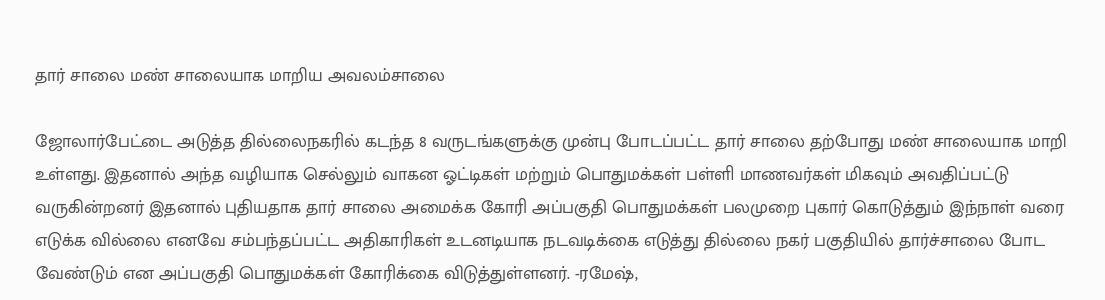தார் சாலை மண் சாலையாக மாறிய அவலம்சாலை

ஜோலார்பேட்டை அடுத்த தில்லைநகரில் கடந்த 8 வருடங்களுக்கு முன்பு போடப்பட்ட தார் சாலை தற்போது மண் சாலையாக மாறி உள்ளது. இதனால் அந்த வழியாக செல்லும் வாகன ஓட்டிகள் மற்றும் பொதுமக்கள் பள்ளி மாணவர்கள் மிகவும் அவதிப்பட்டு வருகின்றனர் இதனால் புதியதாக தார் சாலை அமைக்க கோரி அப்பகுதி பொதுமக்கள் பலமுறை புகார் கொடுத்தும் இந்நாள் வரை எடுக்க வில்லை எனவே சம்பந்தப்பட்ட அதிகாரிகள் உடனடியாக நடவடிக்கை எடுத்து தில்லை நகர் பகுதியில் தார்ச்சாலை போட வேண்டும் என அப்பகுதி பொதுமக்கள் கோரிக்கை விடுத்துள்ளனர். -ரமேஷ்,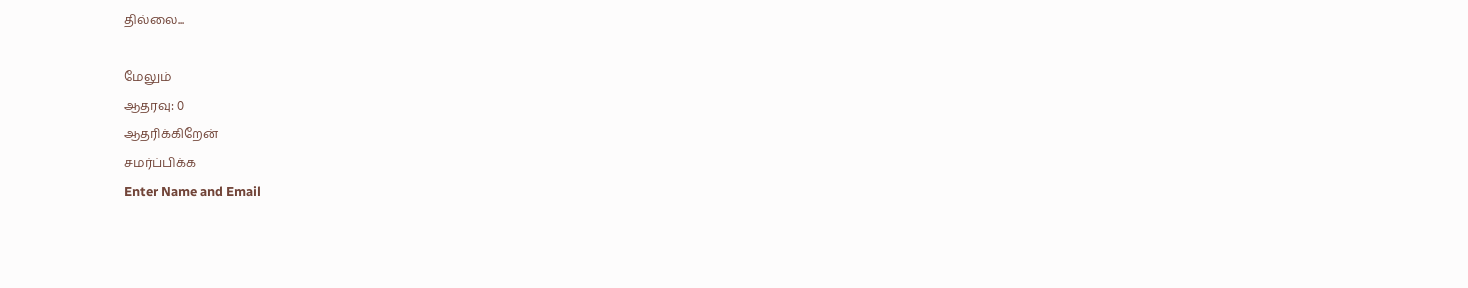தில்லை...

மேலும்
ஆதரவு: 0
ஆதரிக்கிறேன்
சமர்ப்பிக்க
Enter Name and Email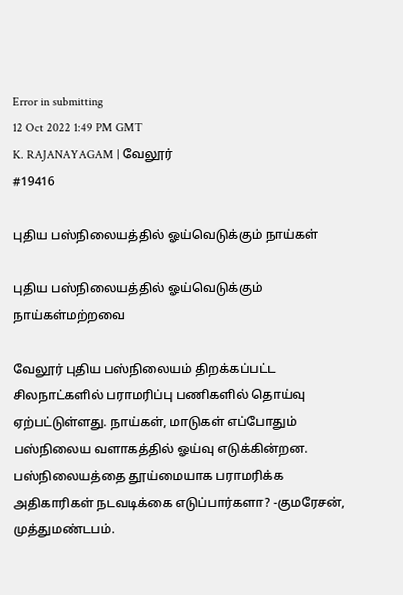Error in submitting
12 Oct 2022 1:49 PM GMT
K. RAJANAYAGAM | வேலூர்
#19416

புதிய பஸ்நிலையத்தில் ஓய்வெடுக்கும் நாய்கள்

புதிய பஸ்நிலையத்தில் ஓய்வெடுக்கும் நாய்கள்மற்றவை

வேலூர் புதிய பஸ்நிலையம் திறக்கப்பட்ட சிலநாட்களில் பராமரிப்பு பணிகளில் தொய்வு ஏற்பட்டுள்ளது. நாய்கள், மாடுகள் எப்போதும் பஸ்நிலைய வளாகத்தில் ஓய்வு எடுக்கின்றன. பஸ்நிலையத்தை தூய்மையாக பராமரிக்க அதிகாரிகள் நடவடிக்கை எடுப்பார்களா? -குமரேசன், முத்துமண்டபம்.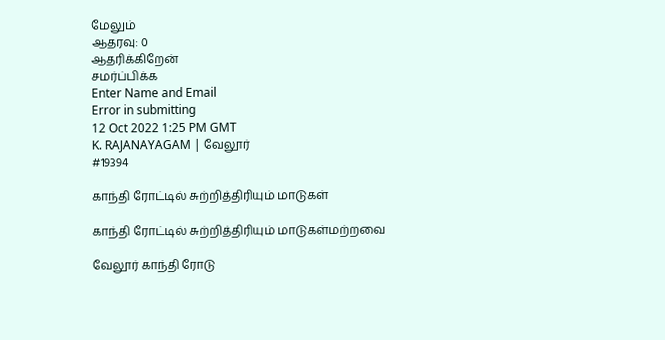மேலும்
ஆதரவு: 0
ஆதரிக்கிறேன்
சமர்ப்பிக்க
Enter Name and Email
Error in submitting
12 Oct 2022 1:25 PM GMT
K. RAJANAYAGAM | வேலூர்
#19394

காந்தி ரோட்டில் சுற்றித்திரியும் மாடுகள்

காந்தி ரோட்டில் சுற்றித்திரியும் மாடுகள்மற்றவை

வேலூர் காந்தி ரோடு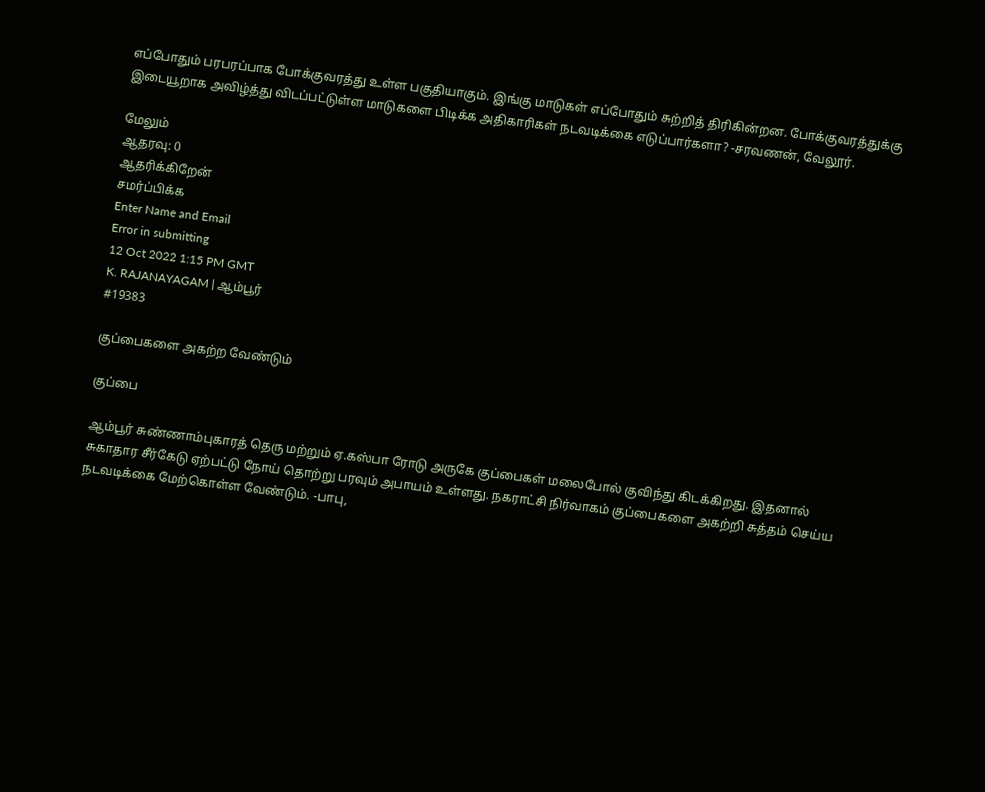எப்போதும் பரபரப்பாக போக்குவரத்து உள்ள பகுதியாகும். இங்கு மாடுகள் எப்போதும் சுற்றித் திரிகின்றன. போக்குவரத்துக்கு இடையூறாக அவிழ்த்து விடப்பட்டுள்ள மாடுகளை பிடிக்க அதிகாரிகள் நடவடிக்கை எடுப்பார்களா? -சரவணன், வேலூர்.

மேலும்
ஆதரவு: 0
ஆதரிக்கிறேன்
சமர்ப்பிக்க
Enter Name and Email
Error in submitting
12 Oct 2022 1:15 PM GMT
K. RAJANAYAGAM | ஆம்பூர்
#19383

குப்பைகளை அகற்ற வேண்டும்

குப்பை

ஆம்பூர் சுண்ணாம்புகாரத் தெரு மற்றும் ஏ.கஸ்பா ரோடு அருகே குப்பைகள் மலைபோல் குவிந்து கிடக்கிறது. இதனால் சுகாதார சீர்கேடு ஏற்பட்டு நோய் தொற்று பரவும் அபாயம் உள்ளது. நகராட்சி நிர்வாகம் குப்பைகளை அகற்றி சுத்தம் செய்ய நடவடிக்கை மேற்கொள்ள வேண்டும். -பாபு,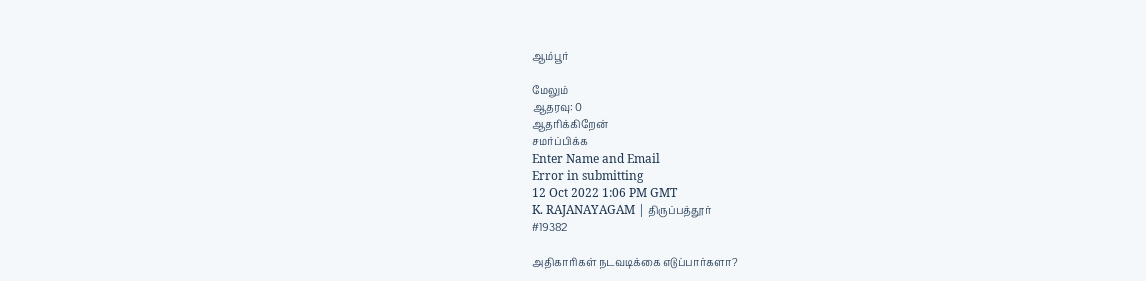ஆம்பூர்

மேலும்
ஆதரவு: 0
ஆதரிக்கிறேன்
சமர்ப்பிக்க
Enter Name and Email
Error in submitting
12 Oct 2022 1:06 PM GMT
K. RAJANAYAGAM | திருப்பத்தூர்
#19382

அதிகாரிகள் நடவடிக்கை எடுப்பார்களா?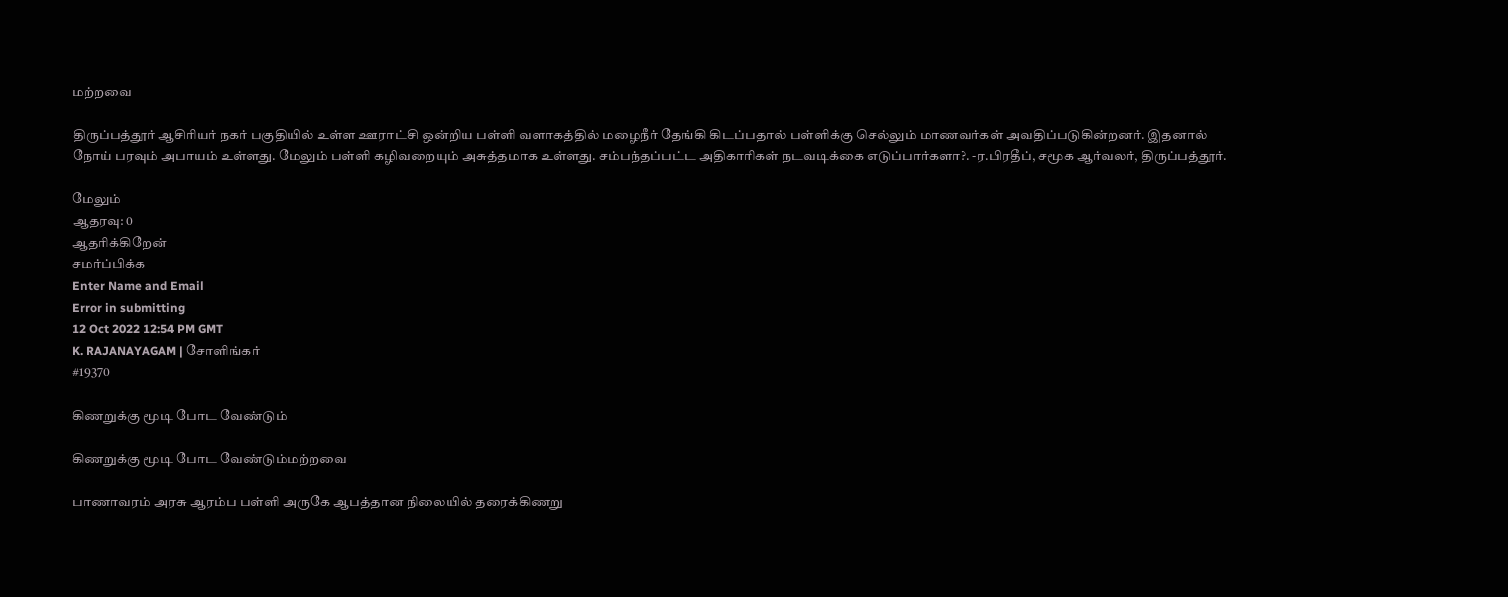மற்றவை

திருப்பத்தூர் ஆசிரியர் நகர் பகுதியில் உள்ள ஊராட்சி ஒன்றிய பள்ளி வளாகத்தில் மழைநீர் தேங்கி கிடப்பதால் பள்ளிக்கு செல்லும் மாணவர்கள் அவதிப்படுகின்றனர். இதனால் நோய் பரவும் அபாயம் உள்ளது. மேலும் பள்ளி கழிவறையும் அசுத்தமாக உள்ளது. சம்பந்தப்பட்ட அதிகாரிகள் நடவடிக்கை எடுப்பார்களா?. -ர.பிரதீப், சமூக ஆர்வலர், திருப்பத்தூர்.

மேலும்
ஆதரவு: 0
ஆதரிக்கிறேன்
சமர்ப்பிக்க
Enter Name and Email
Error in submitting
12 Oct 2022 12:54 PM GMT
K. RAJANAYAGAM | சோளிங்கர்
#19370

கிணறுக்கு மூடி போட வேண்டும்

கிணறுக்கு மூடி போட வேண்டும்மற்றவை

பாணாவரம் அரசு ஆரம்ப பள்ளி அருகே ஆபத்தான நிலையில் தரைக்கிணறு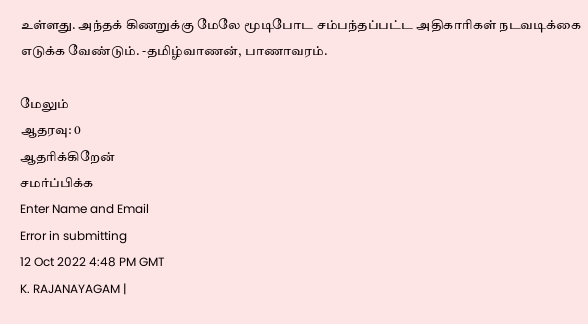உள்ளது. அந்தக் கிணறுக்கு மேலே மூடிபோட சம்பந்தப்பட்ட அதிகாரிகள் நடவடிக்கை எடுக்க வேண்டும். -தமிழ்வாணன், பாணாவரம்.

மேலும்
ஆதரவு: 0
ஆதரிக்கிறேன்
சமர்ப்பிக்க
Enter Name and Email
Error in submitting
12 Oct 2022 4:48 PM GMT
K. RAJANAYAGAM |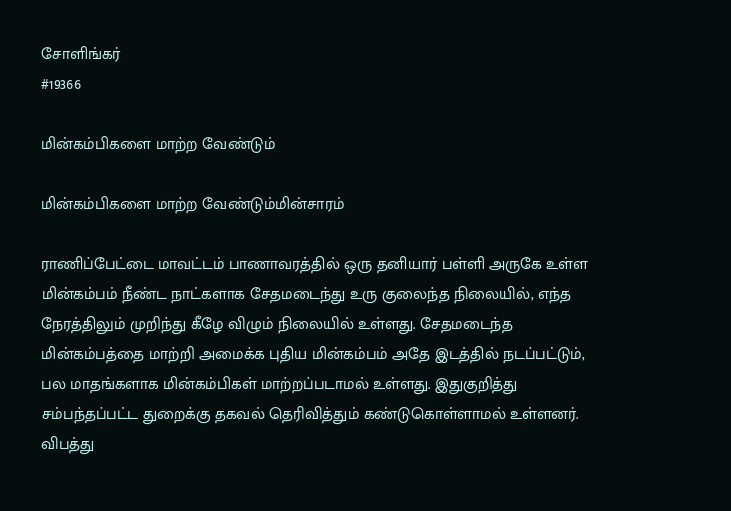சோளிங்கர்
#19366

மின்கம்பிகளை மாற்ற வேண்டும்

மின்கம்பிகளை மாற்ற வேண்டும்மின்சாரம்

ராணிப்பேட்டை மாவட்டம் பாணாவரத்தில் ஒரு தனியார் பள்ளி அருகே உள்ள மின்கம்பம் நீண்ட நாட்களாக சேதமடைந்து உரு குலைந்த நிலையில், எந்த நேரத்திலும் முறிந்து கீழே விழும் நிலையில் உள்ளது. சேதமடைந்த மின்கம்பத்தை மாற்றி அமைக்க புதிய மின்கம்பம் அதே இடத்தில் நடப்பட்டும், பல மாதங்களாக மின்கம்பிகள் மாற்றப்படாமல் உள்ளது. இதுகுறித்து சம்பந்தப்பட்ட துறைக்கு தகவல் தெரிவித்தும் கண்டுகொள்ளாமல் உள்ளனர். விபத்து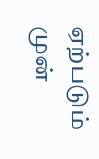ஏற்படும் முன்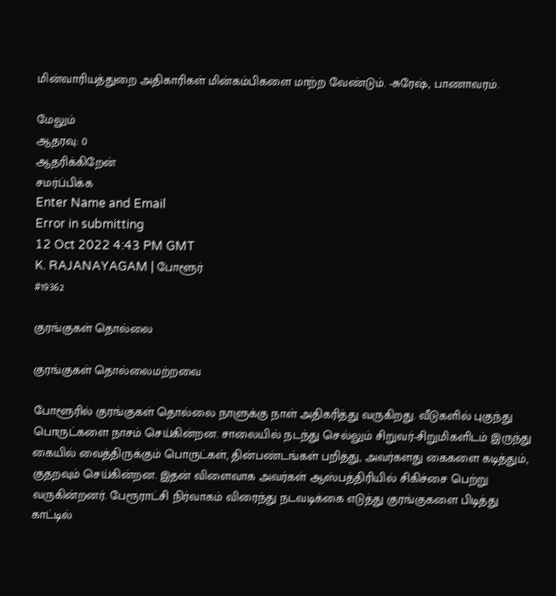மின்வாரியத்துறை அதிகாரிகள் மின்கம்பிகளை மாற்ற வேண்டும். -சுரேஷ், பாணாவரம்.

மேலும்
ஆதரவு: 0
ஆதரிக்கிறேன்
சமர்ப்பிக்க
Enter Name and Email
Error in submitting
12 Oct 2022 4:43 PM GMT
K. RAJANAYAGAM | போளூர்
#19362

குரங்குகள் தொல்லை

குரங்குகள் தொல்லைமற்றவை

போளூரில் குரங்குகள் தொல்லை நாளுக்கு நாள் அதிகரித்து வருகிறது. வீடுகளில் புகுந்து பொருட்களை நாசம் செய்கின்றன. சாலையில் நடந்து செல்லும் சிறுவர்-சிறுமிகளிடம் இருந்து கையில் வைத்திருக்கும் பொருட்கள், தின்பண்டங்கள் பறித்து, அவர்களது கைகளை‌ கடித்தும், குதறவும் செய்கின்றன. இதன் விளைவாக அவர்கள் ஆஸ்பத்திரியில் சிகிச்சை பெற்று வருகின்றனர். பேரூராட்சி நிர்வாகம் விரைந்து நடவடிக்கை எடுத்து குரங்குகளை பிடித்து காட்டில்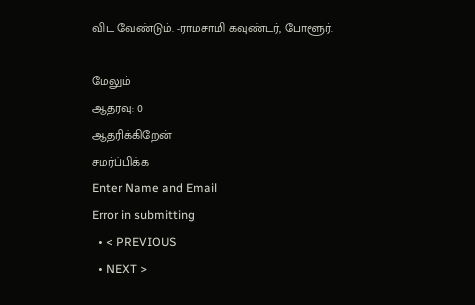விட வேண்டும். -ராமசாமி கவுண்டர், போளூர்.

மேலும்
ஆதரவு: 0
ஆதரிக்கிறேன்
சமர்ப்பிக்க
Enter Name and Email
Error in submitting
  • < PREVIOUS
  • NEXT >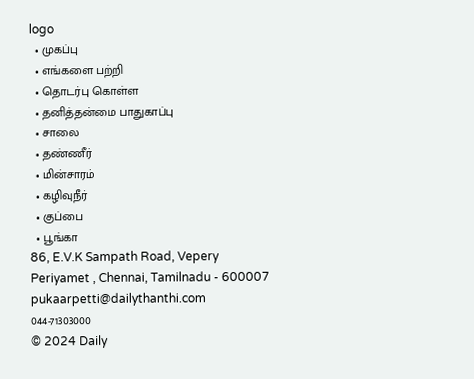logo
  • முகப்பு
  • எங்களை பற்றி
  • தொடர்பு கொள்ள
  • தனித்தன்மை பாதுகாப்பு
  • சாலை
  • தண்ணீர்
  • மின்சாரம்
  • கழிவுநீர்
  • குப்பை
  • பூங்கா
86, E.V.K Sampath Road, Vepery
Periyamet , Chennai, Tamilnadu - 600007
pukaarpetti@dailythanthi.com
044-71303000
© 2024 Daily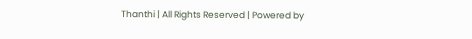Thanthi | All Rights Reserved | Powered by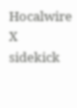Hocalwire
X
sidekick